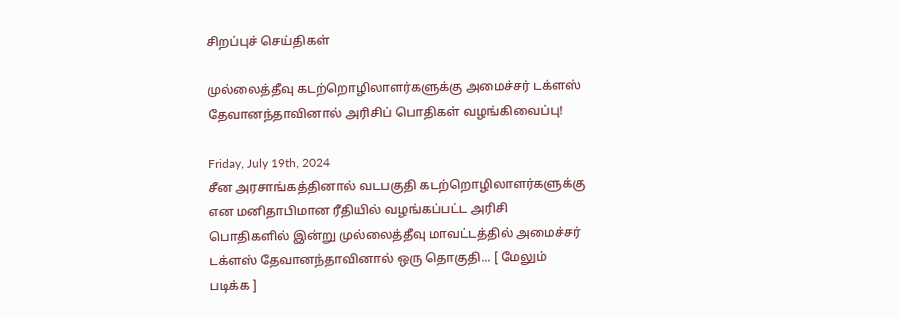சிறப்புச் செய்திகள்

முல்லைத்தீவு கடற்றொழிலாளர்களுக்கு அமைச்சர் டக்ளஸ் தேவானந்தாவினால் அரிசிப் பொதிகள் வழங்கிவைப்பு!

Friday, July 19th, 2024
சீன அரசாங்கத்தினால் வடபகுதி கடற்றொழிலாளர்களுக்கு என மனிதாபிமான ரீதியில் வழங்கப்பட்ட அரிசி பொதிகளில் இன்று முல்லைத்தீவு மாவட்டத்தில் அமைச்சர் டக்ளஸ் தேவானந்தாவினால் ஒரு தொகுதி... [ மேலும் படிக்க ]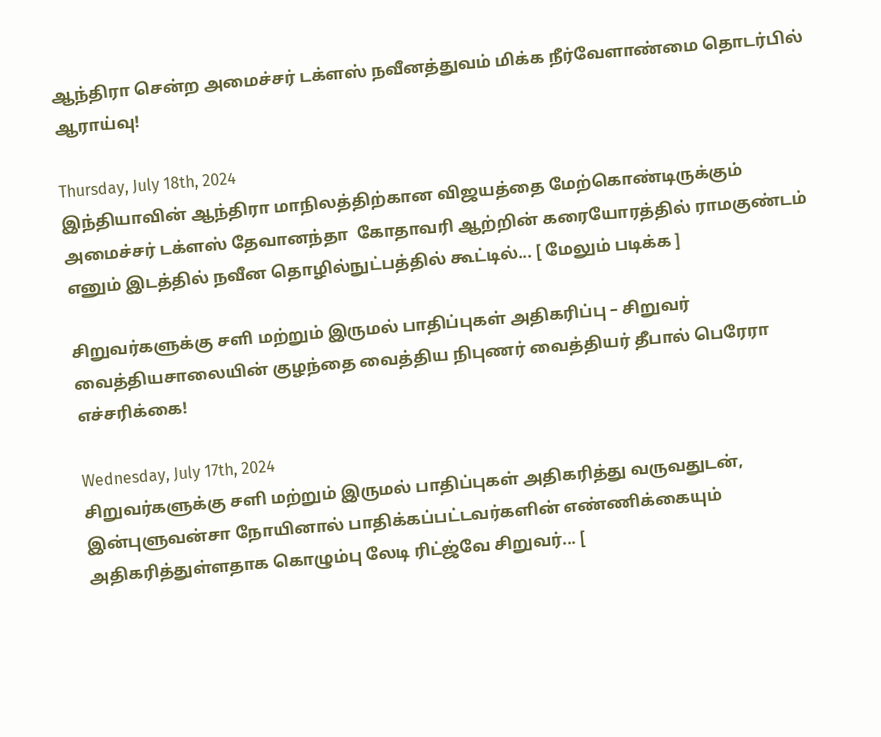ஆந்திரா சென்ற அமைச்சர் டக்ளஸ் நவீனத்துவம் மிக்க நீர்வேளாண்மை தொடர்பில் ஆராய்வு!

Thursday, July 18th, 2024
இந்தியாவின் ஆந்திரா மாநிலத்திற்கான விஜயத்தை மேற்கொண்டிருக்கும் அமைச்சர் டக்ளஸ் தேவானந்தா  கோதாவரி ஆற்றின் கரையோரத்தில் ராமகுண்டம் எனும் இடத்தில் நவீன தொழில்நுட்பத்தில் கூட்டில்... [ மேலும் படிக்க ]

சிறுவர்களுக்கு சளி மற்றும் இருமல் பாதிப்புகள் அதிகரிப்பு – சிறுவர் வைத்தியசாலையின் குழந்தை வைத்திய நிபுணர் வைத்தியர் தீபால் பெரேரா எச்சரிக்கை!

Wednesday, July 17th, 2024
சிறுவர்களுக்கு சளி மற்றும் இருமல் பாதிப்புகள் அதிகரித்து வருவதுடன், இன்புளுவன்சா நோயினால் பாதிக்கப்பட்டவர்களின் எண்ணிக்கையும் அதிகரித்துள்ளதாக கொழும்பு லேடி ரிட்ஜ்வே சிறுவர்... [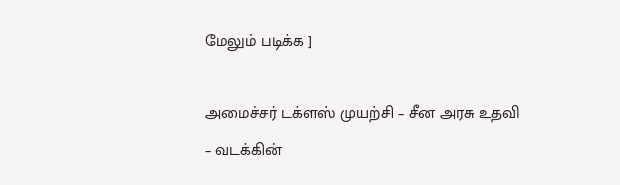மேலும் படிக்க ]

அமைச்சர் டக்ளஸ் முயற்சி – சீன அரசு உதவி – வடக்கின்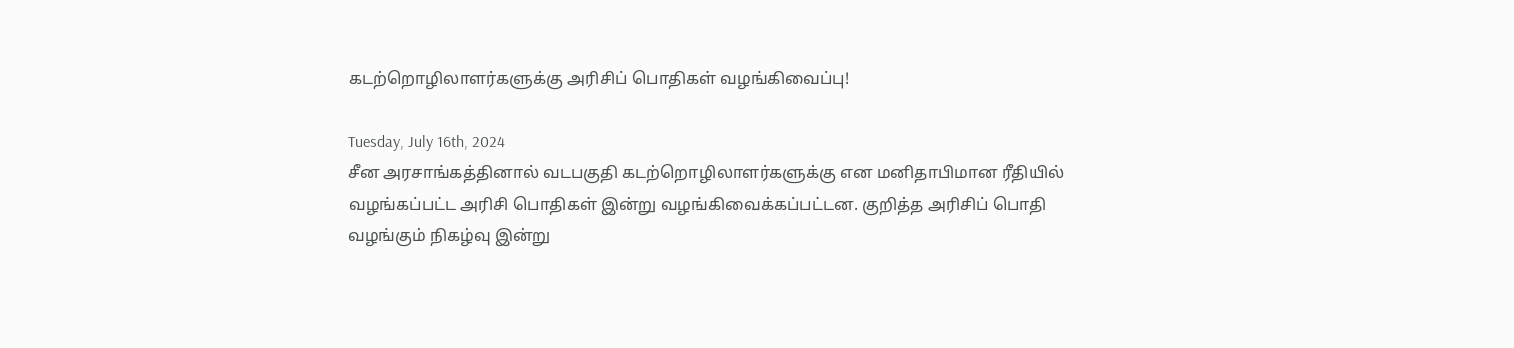கடற்றொழிலாளர்களுக்கு அரிசிப் பொதிகள் வழங்கிவைப்பு!

Tuesday, July 16th, 2024
சீன அரசாங்கத்தினால் வடபகுதி கடற்றொழிலாளர்களுக்கு என மனிதாபிமான ரீதியில் வழங்கப்பட்ட அரிசி பொதிகள் இன்று வழங்கிவைக்கப்பட்டன. குறித்த அரிசிப் பொதி வழங்கும் நிகழ்வு இன்று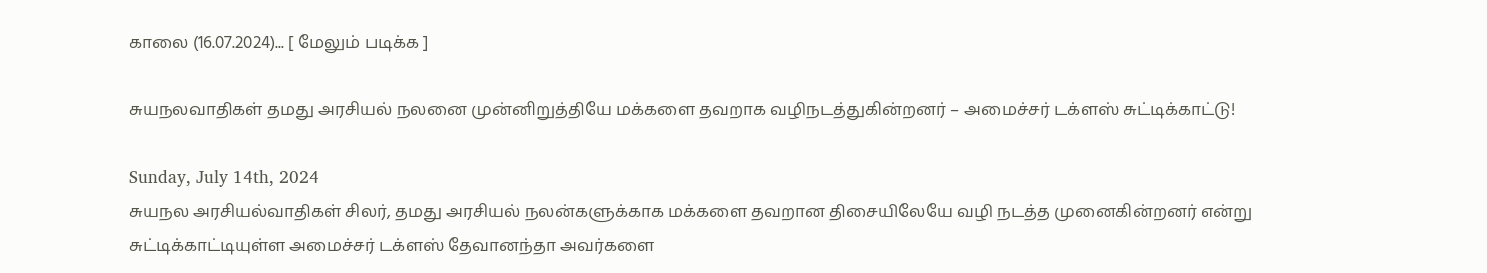காலை (16.07.2024)... [ மேலும் படிக்க ]

சுயநலவாதிகள் தமது அரசியல் நலனை முன்னிறுத்தியே மக்களை தவறாக வழிநடத்துகின்றனர் – அமைச்சர் டக்ளஸ் சுட்டிக்காட்டு!

Sunday, July 14th, 2024
சுயநல அரசியல்வாதிகள் சிலர், தமது அரசியல் நலன்களுக்காக மக்களை தவறான திசையிலேயே வழி நடத்த முனைகின்றனர் என்று சுட்டிக்காட்டியுள்ள அமைச்சர் டக்ளஸ் தேவானந்தா அவர்களை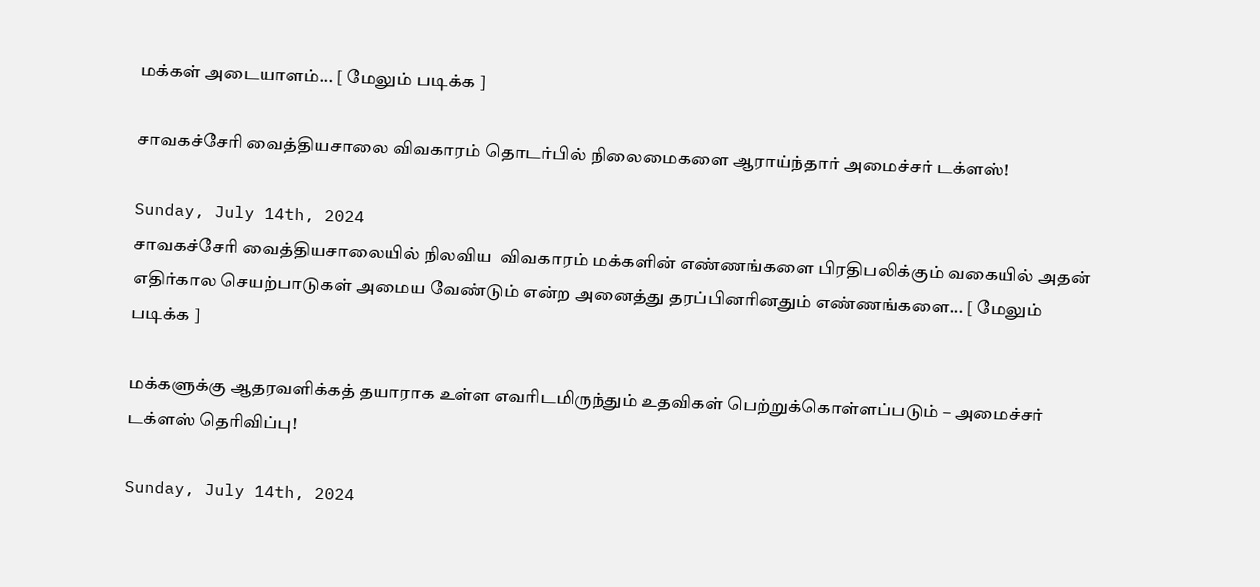மக்கள் அடையாளம்... [ மேலும் படிக்க ]

சாவகச்சேரி வைத்தியசாலை விவகாரம் தொடர்பில் நிலைமைகளை ஆராய்ந்தார் அமைச்சர் டக்ளஸ்!

Sunday, July 14th, 2024
சாவகச்சேரி வைத்தியசாலையில் நிலவிய  விவகாரம் மக்களின் எண்ணங்களை பிரதிபலிக்கும் வகையில் அதன் எதிர்கால செயற்பாடுகள் அமைய வேண்டும் என்ற அனைத்து தரப்பினரினதும் எண்ணங்களை... [ மேலும் படிக்க ]

மக்களுக்கு ஆதரவளிக்கத் தயாராக உள்ள எவரிடமிருந்தும் உதவிகள் பெற்றுக்கொள்ளப்படும் – அமைச்சர் டக்ளஸ் தெரிவிப்பு!

Sunday, July 14th, 2024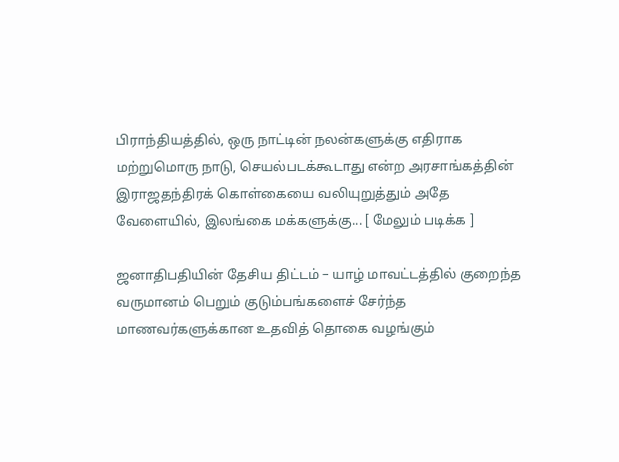பிராந்தியத்தில், ஒரு நாட்டின் நலன்களுக்கு எதிராக மற்றுமொரு நாடு, செயல்படக்கூடாது என்ற அரசாங்கத்தின் இராஜதந்திரக் கொள்கையை வலியுறுத்தும் அதே வேளையில், இலங்கை மக்களுக்கு... [ மேலும் படிக்க ]

ஜனாதிபதியின் தேசிய திட்டம் – யாழ் மாவட்டத்தில் குறைந்த வருமானம் பெறும் குடும்பங்களைச் சேர்ந்த மாணவர்களுக்கான உதவித் தொகை வழங்கும்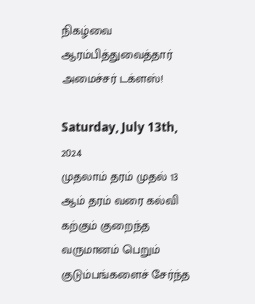நிகழ்வை ஆரம்பித்துவைத்தார் அமைச்சர் டக்ளஸ்!

Saturday, July 13th, 2024
முதலாம் தரம் முதல் 13 ஆம் தரம் வரை கல்வி கற்கும் குறைந்த வருமானம் பெறும் குடும்பங்களைச் சேர்ந்த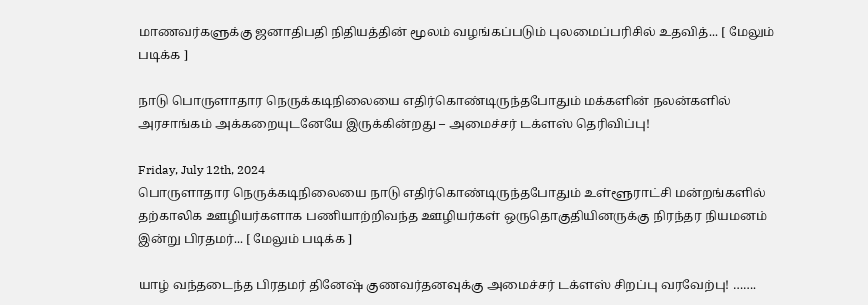மாணவர்களுக்கு ஜனாதிபதி நிதியத்தின் மூலம் வழங்கப்படும் புலமைப்பரிசில் உதவித்... [ மேலும் படிக்க ]

நாடு பொருளாதார நெருக்கடிநிலையை எதிர்கொண்டிருந்தபோதும் மக்களின் நலன்களில் அரசாங்கம் அக்கறையுடனேயே இருக்கின்றது – அமைச்சர் டக்ளஸ் தெரிவிப்பு!

Friday, July 12th, 2024
பொருளாதார நெருக்கடிநிலையை நாடு எதிர்கொண்டிருந்தபோதும் உள்ளூராட்சி மன்றங்களில் தற்காலிக ஊழியர்களாக பணியாற்றிவந்த ஊழியர்கள் ஒருதொகுதியினருக்கு நிரந்தர நியமனம் இன்று பிரதமர்... [ மேலும் படிக்க ]

யாழ் வந்தடைந்த பிரதமர் தினேஷ் குணவர்தனவுக்கு அமைச்சர் டக்ளஸ் சிறப்பு வரவேற்பு! …….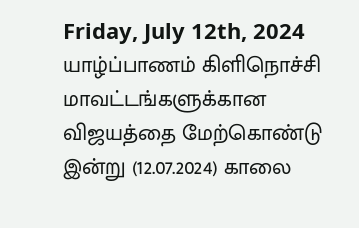Friday, July 12th, 2024
யாழ்ப்பாணம் கிளிநொச்சி மாவட்டங்களுக்கான விஜயத்தை மேற்கொண்டு இன்று (12.07.2024) காலை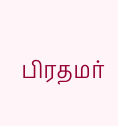பிரதமர்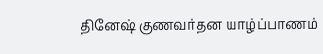தினேஷ் குணவர்தன யாழ்ப்பாணம்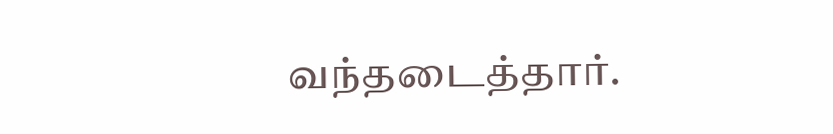வந்தடைத்தார்.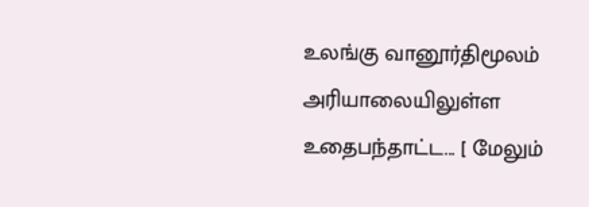உலங்கு வானூர்திமூலம் அரியாலையிலுள்ள உதைபந்தாட்ட... [ மேலும்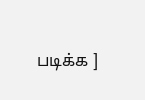படிக்க ]